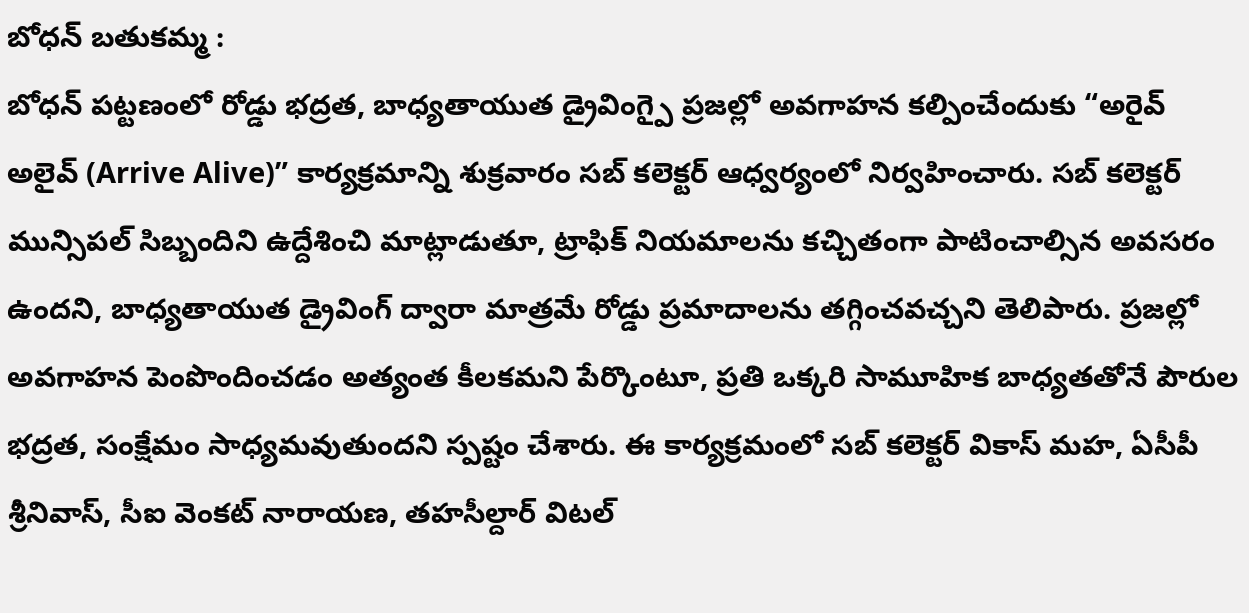బోధన్ బతుకమ్మ :
బోధన్ పట్టణంలో రోడ్డు భద్రత, బాధ్యతాయుత డ్రైవింగ్పై ప్రజల్లో అవగాహన కల్పించేందుకు “అరైవ్ అలైవ్ (Arrive Alive)” కార్యక్రమాన్ని శుక్రవారం సబ్ కలెక్టర్ ఆధ్వర్యంలో నిర్వహించారు. సబ్ కలెక్టర్ మున్సిపల్ సిబ్బందిని ఉద్దేశించి మాట్లాడుతూ, ట్రాఫిక్ నియమాలను కచ్చితంగా పాటించాల్సిన అవసరం ఉందని, బాధ్యతాయుత డ్రైవింగ్ ద్వారా మాత్రమే రోడ్డు ప్రమాదాలను తగ్గించవచ్చని తెలిపారు. ప్రజల్లో అవగాహన పెంపొందించడం అత్యంత కీలకమని పేర్కొంటూ, ప్రతి ఒక్కరి సామూహిక బాధ్యతతోనే పౌరుల భద్రత, సంక్షేమం సాధ్యమవుతుందని స్పష్టం చేశారు. ఈ కార్యక్రమంలో సబ్ కలెక్టర్ వికాస్ మహ, ఏసీపీ శ్రీనివాస్, సీఐ వెంకట్ నారాయణ, తహసీల్దార్ విటల్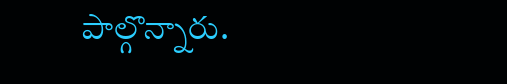పాల్గొన్నారు.